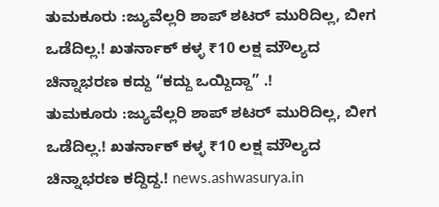ತುಮಕೂರು :ಜ್ಯುವೆಲ್ಲರಿ ಶಾಪ್ ಶಟರ್ ಮುರಿದಿಲ್ಲ, ಬೀಗ ಒಡೆದಿಲ್ಲ.! ಖತರ್ನಾಕ್ ಕಳ್ಳ ₹10 ಲಕ್ಷ ಮೌಲ್ಯದ ಚಿನ್ನಾಭರಣ ಕದ್ದು “ಕದ್ದು ಒಯ್ದಿದ್ದಾ” .!
ತುಮಕೂರು :ಜ್ಯುವೆಲ್ಲರಿ ಶಾಪ್ ಶಟರ್ ಮುರಿದಿಲ್ಲ, ಬೀಗ ಒಡೆದಿಲ್ಲ.! ಖತರ್ನಾಕ್ ಕಳ್ಳ ₹10 ಲಕ್ಷ ಮೌಲ್ಯದ ಚಿನ್ನಾಭರಣ ಕದ್ದಿದ್ದ.! news.ashwasurya.in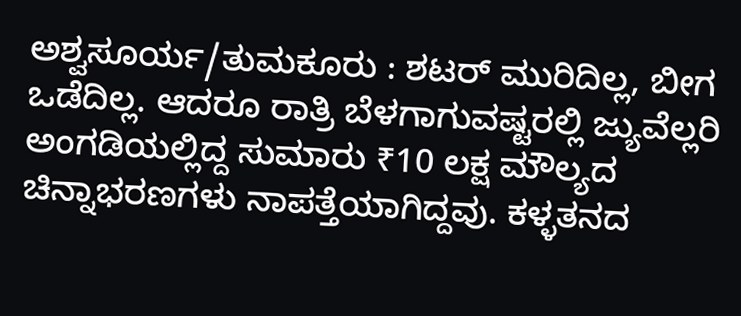ಅಶ್ವಸೂರ್ಯ/ತುಮಕೂರು : ಶಟರ್ ಮುರಿದಿಲ್ಲ, ಬೀಗ ಒಡೆದಿಲ್ಲ. ಆದರೂ ರಾತ್ರಿ ಬೆಳಗಾಗುವಷ್ಟರಲ್ಲಿ ಜ್ಯುವೆಲ್ಲರಿ ಅಂಗಡಿಯಲ್ಲಿದ್ದ ಸುಮಾರು ₹10 ಲಕ್ಷ ಮೌಲ್ಯದ ಚಿನ್ನಾಭರಣಗಳು ನಾಪತ್ತೆಯಾಗಿದ್ದವು. ಕಳ್ಳತನದ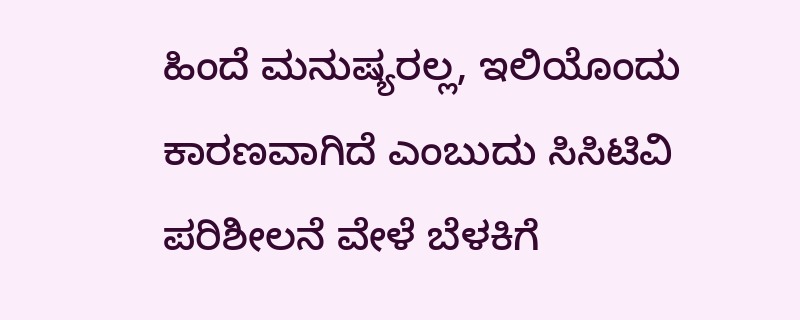ಹಿಂದೆ ಮನುಷ್ಯರಲ್ಲ, ಇಲಿಯೊಂದು ಕಾರಣವಾಗಿದೆ ಎಂಬುದು ಸಿಸಿಟಿವಿ ಪರಿಶೀಲನೆ ವೇಳೆ ಬೆಳಕಿಗೆ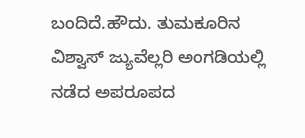ಬಂದಿದೆ.ಹೌದು. ತುಮಕೂರಿನ ವಿಶ್ವಾಸ್ ಜ್ಯುವೆಲ್ಲರಿ ಅಂಗಡಿಯಲ್ಲಿ ನಡೆದ ಅಪರೂಪದ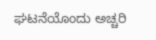ಘಟನೆಯೊಂದು ಅಚ್ಚರಿ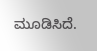ಮೂಡಿಸಿದೆ.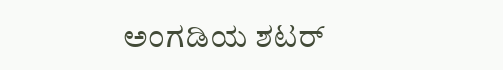ಅಂಗಡಿಯ ಶಟರ್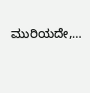ಮುರಿಯದೇ,…